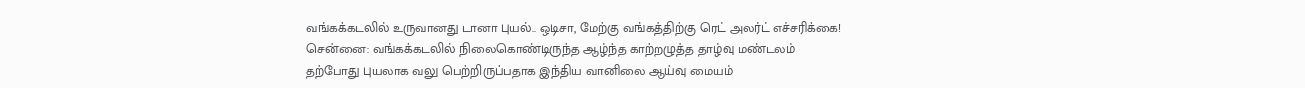வங்கக்கடலில் உருவானது டானா புயல்.. ஒடிசா, மேற்கு வங்கத்திற்கு ரெட் அலர்ட் எச்சரிக்கை!
சென்னை: வங்கக்கடலில் நிலைகொண்டிருந்த ஆழ்ந்த காற்றழுத்த தாழ்வு மண்டலம் தற்போது புயலாக வலு பெற்றிருப்பதாக இந்திய வானிலை ஆய்வு மையம்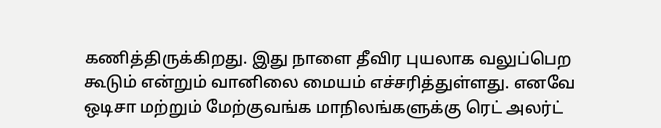கணித்திருக்கிறது. இது நாளை தீவிர புயலாக வலுப்பெற கூடும் என்றும் வானிலை மையம் எச்சரித்துள்ளது. எனவே ஒடிசா மற்றும் மேற்குவங்க மாநிலங்களுக்கு ரெட் அலர்ட்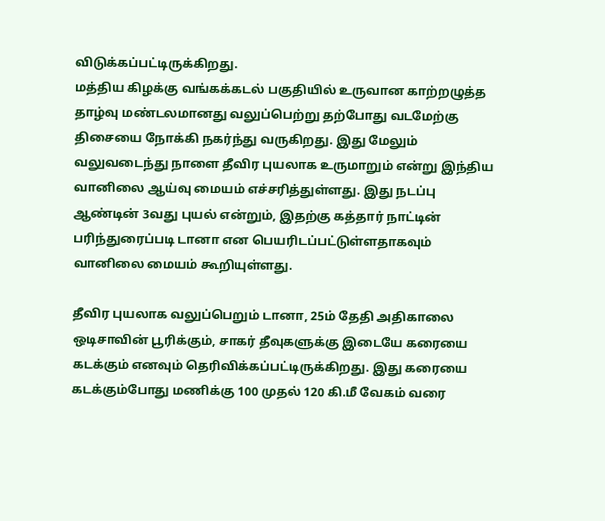விடுக்கப்பட்டிருக்கிறது.
மத்திய கிழக்கு வங்கக்கடல் பகுதியில் உருவான காற்றழுத்த தாழ்வு மண்டலமானது வலுப்பெற்று தற்போது வடமேற்கு திசையை நோக்கி நகர்ந்து வருகிறது. இது மேலும் வலுவடைந்து நாளை தீவிர புயலாக உருமாறும் என்று இந்திய வானிலை ஆய்வு மையம் எச்சரித்துள்ளது. இது நடப்பு ஆண்டின் 3வது புயல் என்றும், இதற்கு கத்தார் நாட்டின் பரிந்துரைப்படி டானா என பெயரிடப்பட்டுள்ளதாகவும் வானிலை மையம் கூறியுள்ளது.

தீவிர புயலாக வலுப்பெறும் டானா, 25ம் தேதி அதிகாலை ஒடிசாவின் பூரிக்கும், சாகர் தீவுகளுக்கு இடையே கரையை கடக்கும் எனவும் தெரிவிக்கப்பட்டிருக்கிறது. இது கரையை கடக்கும்போது மணிக்கு 100 முதல் 120 கி.மீ வேகம் வரை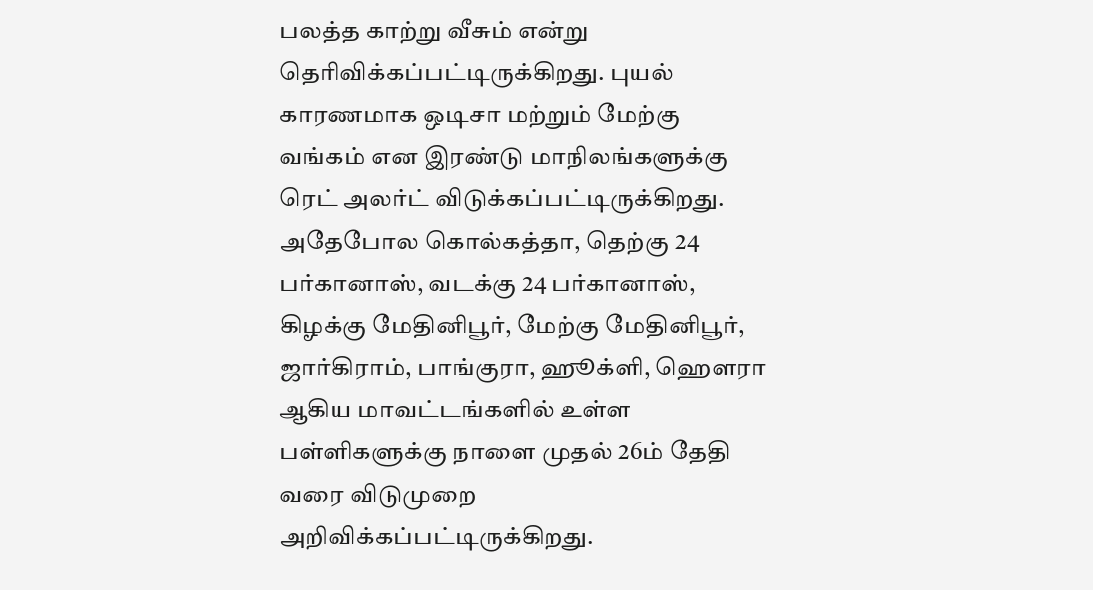பலத்த காற்று வீசும் என்று தெரிவிக்கப்பட்டிருக்கிறது. புயல் காரணமாக ஒடிசா மற்றும் மேற்கு வங்கம் என இரண்டு மாநிலங்களுக்கு ரெட் அலர்ட் விடுக்கப்பட்டிருக்கிறது.
அதேபோல கொல்கத்தா, தெற்கு 24 பர்கானாஸ், வடக்கு 24 பர்கானாஸ், கிழக்கு மேதினிபூர், மேற்கு மேதினிபூர், ஜார்கிராம், பாங்குரா, ஹூக்ளி, ஹெளரா ஆகிய மாவட்டங்களில் உள்ள பள்ளிகளுக்கு நாளை முதல் 26ம் தேதி வரை விடுமுறை அறிவிக்கப்பட்டிருக்கிறது.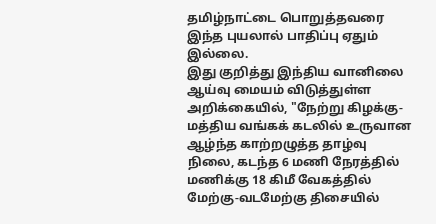தமிழ்நாட்டை பொறுத்தவரை இந்த புயலால் பாதிப்பு ஏதும் இல்லை.
இது குறித்து இந்திய வானிலை ஆய்வு மையம் விடுத்துள்ள அறிக்கையில், "நேற்று கிழக்கு-மத்திய வங்கக் கடலில் உருவான ஆழ்ந்த காற்றழுத்த தாழ்வு நிலை, கடந்த 6 மணி நேரத்தில் மணிக்கு 18 கிமீ வேகத்தில் மேற்கு-வடமேற்கு திசையில்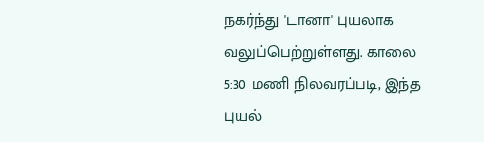நகர்ந்து 'டானா' புயலாக வலுப்பெற்றுள்ளது. காலை 5:30 மணி நிலவரப்படி, இந்த புயல்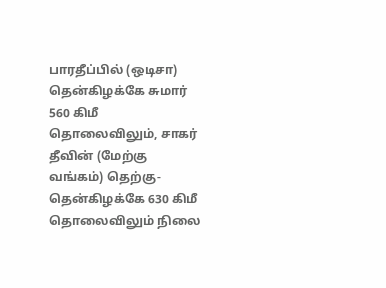பாரதீப்பில் (ஒடிசா) தென்கிழக்கே சுமார் 560 கிமீ தொலைவிலும், சாகர் தீவின் (மேற்கு வங்கம்) தெற்கு-தென்கிழக்கே 630 கிமீ தொலைவிலும் நிலை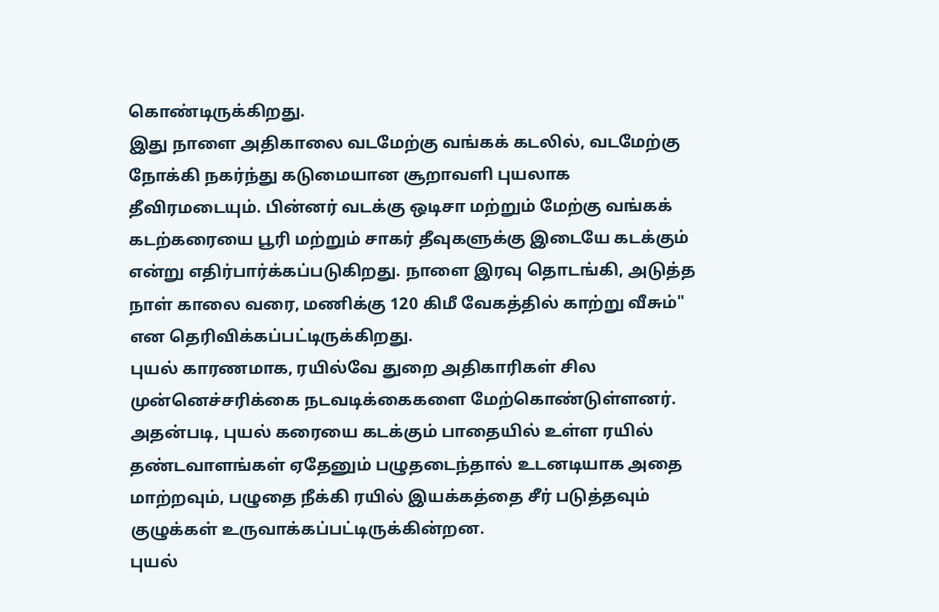கொண்டிருக்கிறது.
இது நாளை அதிகாலை வடமேற்கு வங்கக் கடலில், வடமேற்கு நோக்கி நகர்ந்து கடுமையான சூறாவளி புயலாக தீவிரமடையும். பின்னர் வடக்கு ஒடிசா மற்றும் மேற்கு வங்கக் கடற்கரையை பூரி மற்றும் சாகர் தீவுகளுக்கு இடையே கடக்கும் என்று எதிர்பார்க்கப்படுகிறது. நாளை இரவு தொடங்கி, அடுத்த நாள் காலை வரை, மணிக்கு 120 கிமீ வேகத்தில் காற்று வீசும்" என தெரிவிக்கப்பட்டிருக்கிறது.
புயல் காரணமாக, ரயில்வே துறை அதிகாரிகள் சில முன்னெச்சரிக்கை நடவடிக்கைகளை மேற்கொண்டுள்ளனர். அதன்படி, புயல் கரையை கடக்கும் பாதையில் உள்ள ரயில் தண்டவாளங்கள் ஏதேனும் பழுதடைந்தால் உடனடியாக அதை மாற்றவும், பழுதை நீக்கி ரயில் இயக்கத்தை சீர் படுத்தவும் குழுக்கள் உருவாக்கப்பட்டிருக்கின்றன.
புயல்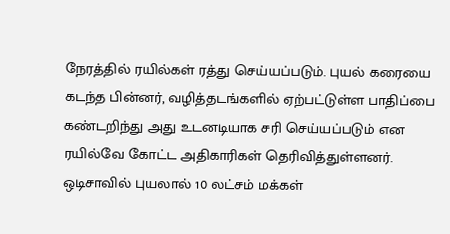நேரத்தில் ரயில்கள் ரத்து செய்யப்படும். புயல் கரையை கடந்த பின்னர், வழித்தடங்களில் ஏற்பட்டுள்ள பாதிப்பை கண்டறிந்து அது உடனடியாக சரி செய்யப்படும் என ரயில்வே கோட்ட அதிகாரிகள் தெரிவித்துள்ளனர்.
ஒடிசாவில் புயலால் 10 லட்சம் மக்கள்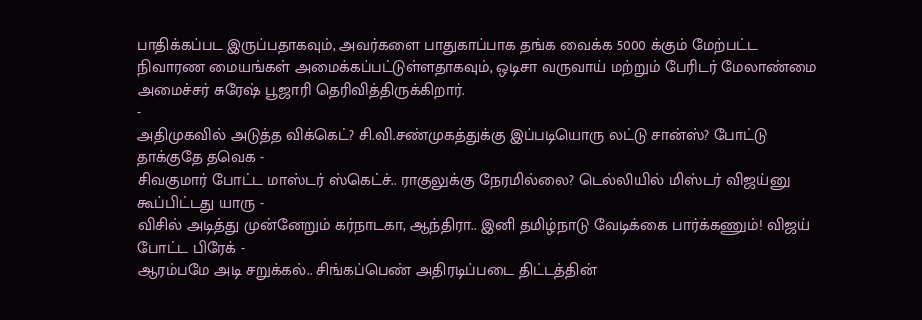பாதிக்கப்பட இருப்பதாகவும், அவர்களை பாதுகாப்பாக தங்க வைக்க 5000 க்கும் மேற்பட்ட நிவாரண மையங்கள் அமைக்கப்பட்டுள்ளதாகவும், ஒடிசா வருவாய் மற்றும் பேரிடர் மேலாண்மை அமைச்சர் சுரேஷ் பூஜாரி தெரிவித்திருக்கிறார்.
-
அதிமுகவில் அடுத்த விக்கெட்? சி.வி.சண்முகத்துக்கு இப்படியொரு லட்டு சான்ஸ்? போட்டு தாக்குதே தவெக -
சிவகுமார் போட்ட மாஸ்டர் ஸ்கெட்ச்.. ராகுலுக்கு நேரமில்லை? டெல்லியில் மிஸ்டர் விஜய்னு கூப்பிட்டது யாரு -
விசில் அடித்து முன்னேறும் கர்நாடகா, ஆந்திரா.. இனி தமிழ்நாடு வேடிக்கை பார்க்கணும்! விஜய் போட்ட பிரேக் -
ஆரம்பமே அடி சறுக்கல்.. சிங்கப்பெண் அதிரடிப்படை திட்டத்தின்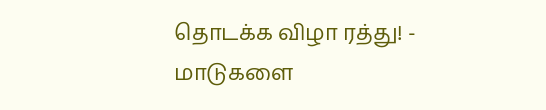தொடக்க விழா ரத்து! -
மாடுகளை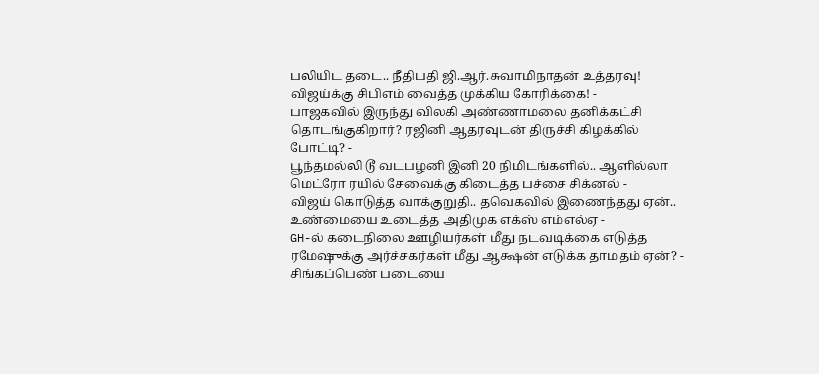பலியிட தடை.. நீதிபதி ஜி.ஆர்.சுவாமிநாதன் உத்தரவு! விஜய்க்கு சிபிஎம் வைத்த முக்கிய கோரிக்கை! -
பாஜகவில் இருந்து விலகி அண்ணாமலை தனிக்கட்சி தொடங்குகிறார்? ரஜினி ஆதரவுடன் திருச்சி கிழக்கில் போட்டி? -
பூந்தமல்லி டூ வடபழனி இனி 20 நிமிடங்களில்.. ஆளில்லா மெட்ரோ ரயில் சேவைக்கு கிடைத்த பச்சை சிக்னல் -
விஜய் கொடுத்த வாக்குறுதி.. தவெகவில் இணைந்தது ஏன்.. உண்மையை உடைத்த அதிமுக எக்ஸ் எம்எல்ஏ -
GH-ல் கடைநிலை ஊழியர்கள் மீது நடவடிக்கை எடுத்த ரமேஷுக்கு அர்ச்சகர்கள் மீது ஆக்ஷன் எடுக்க தாமதம் ஏன்? -
சிங்கப்பெண் படையை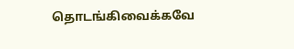தொடங்கிவைக்கவே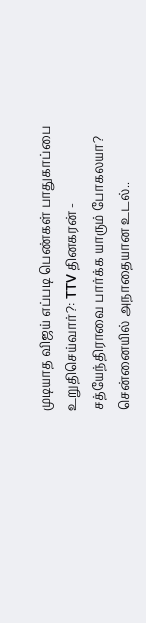முடியாத விஜய் எப்படி பெண்கள் பாதுகாப்பை உறுதிசெய்வார்?: TTV தினகரன் -
சத்யேந்திராவை பார்க்க யாரும் போகலயா? சென்னையில் அநாதையான உடல்..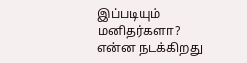இப்படியும் மனிதர்களா? என்ன நடக்கிறது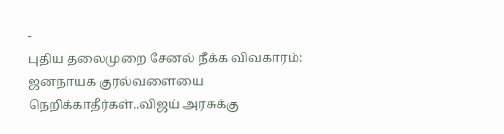-
புதிய தலைமுறை சேனல் நீக்க விவகாரம்: ஜனநாயக குரல்வளையை நெறிக்காதீர்கள்..விஜய் அரசுக்கு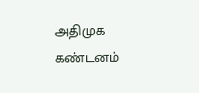அதிமுக கண்டனம்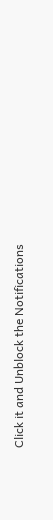Click it and Unblock the Notifications